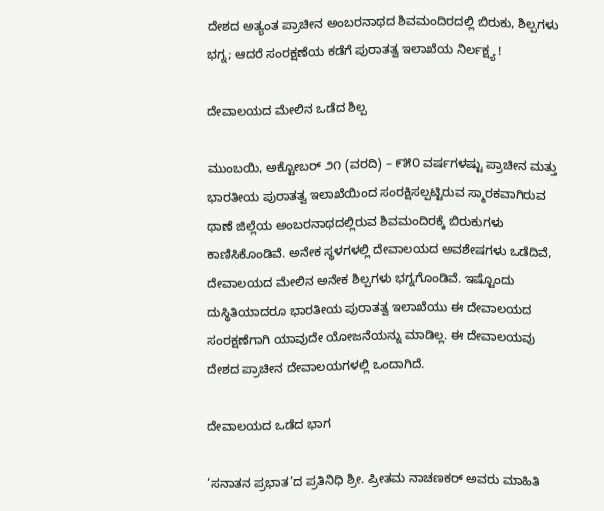ದೇಶದ ಅತ್ಯಂತ ಪ್ರಾಚೀನ ಅಂಬರನಾಥದ ಶಿವಮಂದಿರದಲ್ಲಿ ಬಿರುಕು, ಶಿಲ್ಪಗಳು ಭಗ್ನ; ಆದರೆ ಸಂರಕ್ಷಣೆಯ ಕಡೆಗೆ ಪುರಾತತ್ವ ಇಲಾಖೆಯ ನಿರ್ಲಕ್ಷ್ಯ !

ದೇವಾಲಯದ ಮೇಲಿನ ಒಡೆದ ಶಿಲ್ಪ

ಮುಂಬಯಿ, ಅಕ್ಟೋಬರ್ ೨೧ (ವರದಿ) – ೯೫೦ ವರ್ಷಗಳಷ್ಟು ಪ್ರಾಚೀನ ಮತ್ತು ಭಾರತೀಯ ಪುರಾತತ್ವ ಇಲಾಖೆಯಿಂದ ಸಂರಕ್ಷಿಸಲ್ಪಟ್ಟಿರುವ ಸ್ಮಾರಕವಾಗಿರುವ ಥಾಣೆ ಜಿಲ್ಲೆಯ ಅಂಬರನಾಥದಲ್ಲಿರುವ ಶಿವಮಂದಿರಕ್ಕೆ ಬಿರುಕುಗಳು ಕಾಣಿಸಿಕೊಂಡಿವೆ. ಅನೇಕ ಸ್ಥಳಗಳಲ್ಲಿ ದೇವಾಲಯದ ಅವಶೇಷಗಳು ಒಡೆದಿವೆ, ದೇವಾಲಯದ ಮೇಲಿನ ಅನೇಕ ಶಿಲ್ಪಗಳು ಭಗ್ನಗೊಂಡಿವೆ. ಇಷ್ಟೊಂದು ದುಸ್ಥಿತಿಯಾದರೂ ಭಾರತೀಯ ಪುರಾತತ್ವ ಇಲಾಖೆಯು ಈ ದೇವಾಲಯದ ಸಂರಕ್ಷಣೆಗಾಗಿ ಯಾವುದೇ ಯೋಜನೆಯನ್ನು ಮಾಡಿಲ್ಲ. ಈ ದೇವಾಲಯವು ದೇಶದ ಪ್ರಾಚೀನ ದೇವಾಲಯಗಳಲ್ಲಿ ಒಂದಾಗಿದೆ.

ದೇವಾಲಯದ ಒಡೆದ ಭಾಗ

‘ಸನಾತನ ಪ್ರಭಾತ’ದ ಪ್ರತಿನಿಧಿ ಶ್ರೀ. ಪ್ರೀತಮ ನಾಚಣಕರ್ ಅವರು ಮಾಹಿತಿ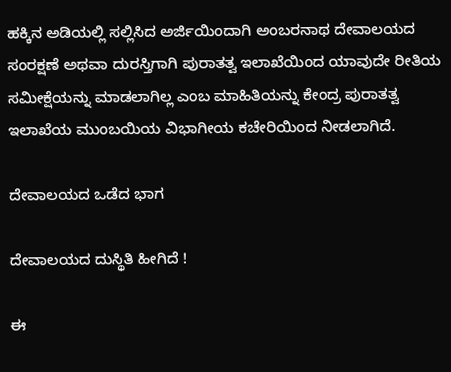ಹಕ್ಕಿನ ಅಡಿಯಲ್ಲಿ ಸಲ್ಲಿಸಿದ ಅರ್ಜಿಯಿಂದಾಗಿ ಅಂಬರನಾಥ ದೇವಾಲಯದ ಸಂರಕ್ಷಣೆ ಅಥವಾ ದುರಸ್ತಿಗಾಗಿ ಪುರಾತತ್ವ ಇಲಾಖೆಯಿಂದ ಯಾವುದೇ ರೀತಿಯ ಸಮೀಕ್ಷೆಯನ್ನು ಮಾಡಲಾಗಿಲ್ಲ ಎಂಬ ಮಾಹಿತಿಯನ್ನು ಕೇಂದ್ರ ಪುರಾತತ್ವ ಇಲಾಖೆಯ ಮುಂಬಯಿಯ ವಿಭಾಗೀಯ ಕಚೇರಿಯಿಂದ ನೀಡಲಾಗಿದೆ.

ದೇವಾಲಯದ ಒಡೆದ ಭಾಗ

ದೇವಾಲಯದ ದುಸ್ಥಿತಿ ಹೀಗಿದೆ !

ಈ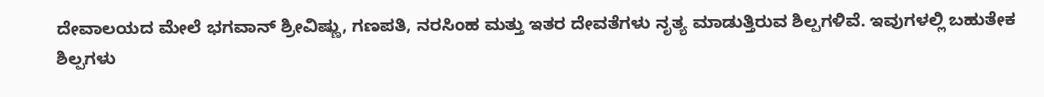ದೇವಾಲಯದ ಮೇಲೆ ಭಗವಾನ್ ಶ್ರೀವಿಷ್ಣು, ಗಣಪತಿ, ನರಸಿಂಹ ಮತ್ತು ಇತರ ದೇವತೆಗಳು ನೃತ್ಯ ಮಾಡುತ್ತಿರುವ ಶಿಲ್ಪಗಳಿವೆ. ಇವುಗಳಲ್ಲಿ ಬಹುತೇಕ ಶಿಲ್ಪಗಳು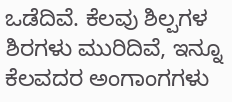ಒಡೆದಿವೆ. ಕೆಲವು ಶಿಲ್ಪಗಳ ಶಿರಗಳು ಮುರಿದಿವೆ, ಇನ್ನೂ ಕೆಲವದರ ಅಂಗಾಂಗಗಳು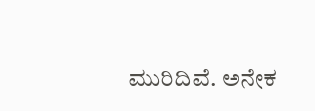ಮುರಿದಿವೆ. ಅನೇಕ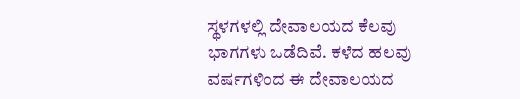ಸ್ಥಳಗಳಲ್ಲಿ ದೇವಾಲಯದ ಕೆಲವು ಭಾಗಗಳು ಒಡೆದಿವೆ. ಕಳೆದ ಹಲವು ವರ್ಷಗಳಿಂದ ಈ ದೇವಾಲಯದ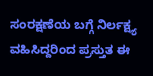ಸಂರಕ್ಷಣೆಯ ಬಗ್ಗೆ ನಿರ್ಲಕ್ಷ್ಯ ವಹಿಸಿದ್ದರಿಂದ ಪ್ರಸ್ತುತ ಈ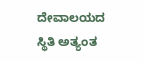ದೇವಾಲಯದ ಸ್ಥಿತಿ ಅತ್ಯಂತ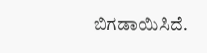ಬಿಗಡಾಯಿಸಿದೆ.